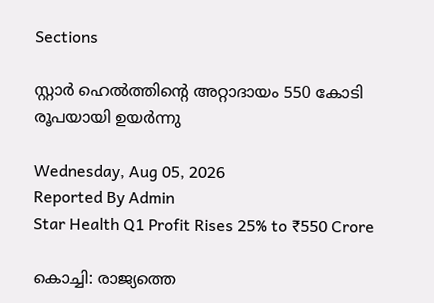Sections

സ്റ്റാർ ഹെൽത്തിന്റെ അറ്റാദായം 550 കോടി രൂപയായി ഉയർന്നു

Wednesday, Aug 05, 2026
Reported By Admin
Star Health Q1 Profit Rises 25% to ₹550 Crore

കൊച്ചി: രാജ്യത്തെ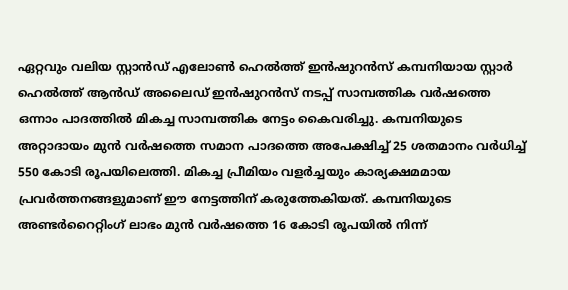ഏറ്റവും വലിയ സ്റ്റാൻഡ് എലോൺ ഹെൽത്ത് ഇൻഷുറൻസ് കമ്പനിയായ സ്റ്റാർ ഹെൽത്ത് ആൻഡ് അലൈഡ് ഇൻഷുറൻസ് നടപ്പ് സാമ്പത്തിക വർഷത്തെ ഒന്നാം പാദത്തിൽ മികച്ച സാമ്പത്തിക നേട്ടം കൈവരിച്ചു. കമ്പനിയുടെ അറ്റാദായം മുൻ വർഷത്തെ സമാന പാദത്തെ അപേക്ഷിച്ച് 25 ശതമാനം വർധിച്ച് 550 കോടി രൂപയിലെത്തി. മികച്ച പ്രീമിയം വളർച്ചയും കാര്യക്ഷമമായ പ്രവർത്തനങ്ങളുമാണ് ഈ നേട്ടത്തിന് കരുത്തേകിയത്. കമ്പനിയുടെ അണ്ടർറൈറ്റിംഗ് ലാഭം മുൻ വർഷത്തെ 16 കോടി രൂപയിൽ നിന്ന്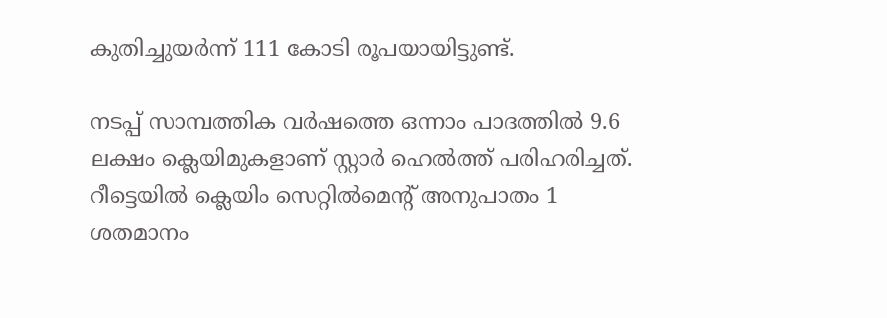കുതിച്ചുയർന്ന് 111 കോടി രൂപയായിട്ടുണ്ട്.

നടപ്പ് സാമ്പത്തിക വർഷത്തെ ഒന്നാം പാദത്തിൽ 9.6 ലക്ഷം ക്ലെയിമുകളാണ് സ്റ്റാർ ഹെൽത്ത് പരിഹരിച്ചത്. റീട്ടെയിൽ ക്ലെയിം സെറ്റിൽമെന്റ് അനുപാതം 1 ശതമാനം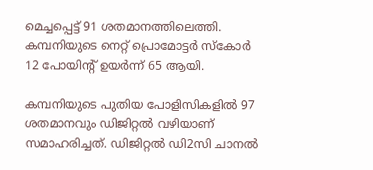മെച്ചപ്പെട്ട് 91 ശതമാനത്തിലെത്തി. കമ്പനിയുടെ നെറ്റ് പ്രൊമോട്ടർ സ്കോർ 12 പോയിന്റ് ഉയർന്ന് 65 ആയി.

കമ്പനിയുടെ പുതിയ പോളിസികളിൽ 97 ശതമാനവും ഡിജിറ്റൽ വഴിയാണ് സമാഹരിച്ചത്. ഡിജിറ്റൽ ഡി2സി ചാനൽ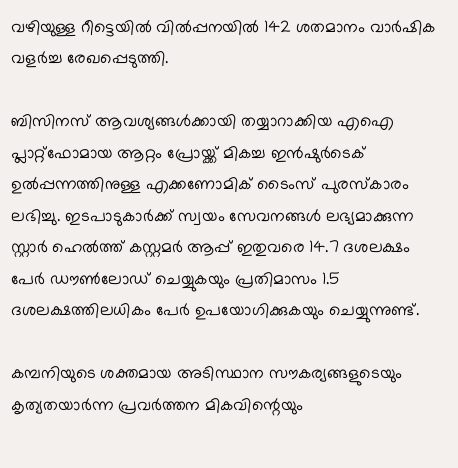വഴിയുള്ള റീട്ടെയിൽ വിൽപ്പനയിൽ 142 ശതമാനം വാർഷിക വളർച്ച രേഖപ്പെടുത്തി.

ബിസിനസ് ആവശ്യങ്ങൾക്കായി തയ്യാറാക്കിയ എഐ പ്ലാറ്റ്ഫോമായ ആറ്റം പ്രോയ്ക്ക് മികച്ച ഇൻഷുർടെക് ഉൽപ്പന്നത്തിനുള്ള എക്കണോമിക് ടൈംസ് പുരസ്കാരം ലഭിച്ചു. ഇടപാടുകാർക്ക് സ്വയം സേവനങ്ങൾ ലഭ്യമാക്കുന്ന സ്റ്റാർ ഹെൽത്ത് കസ്റ്റമർ ആപ്പ് ഇതുവരെ 14.7 ദശലക്ഷം പേർ ഡൗൺലോഡ് ചെയ്യുകയും പ്രതിമാസം 1.5 ദശലക്ഷത്തിലധികം പേർ ഉപയോഗിക്കുകയും ചെയ്യുന്നുണ്ട്.

കമ്പനിയുടെ ശക്തമായ അടിസ്ഥാന സൗകര്യങ്ങളുടെയും കൃത്യതയാർന്ന പ്രവർത്തന മികവിന്റെയും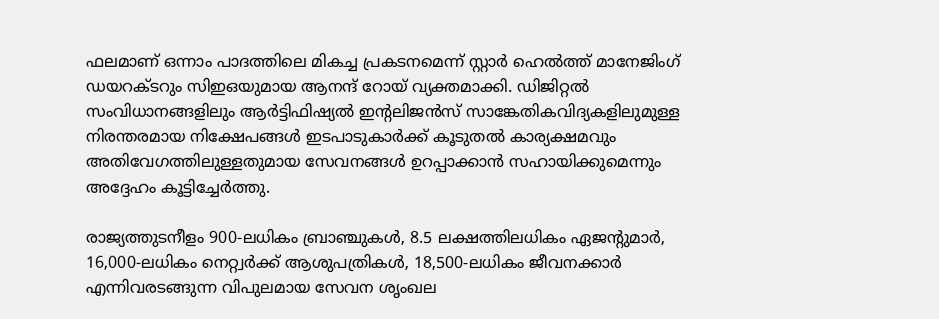ഫലമാണ് ഒന്നാം പാദത്തിലെ മികച്ച പ്രകടനമെന്ന് സ്റ്റാർ ഹെൽത്ത് മാനേജിംഗ് ഡയറക്ടറും സിഇഒയുമായ ആനന്ദ് റോയ് വ്യക്തമാക്കി. ഡിജിറ്റൽ സംവിധാനങ്ങളിലും ആർട്ടിഫിഷ്യൽ ഇന്റലിജൻസ് സാങ്കേതികവിദ്യകളിലുമുള്ള നിരന്തരമായ നിക്ഷേപങ്ങൾ ഇടപാടുകാർക്ക് കൂടുതൽ കാര്യക്ഷമവും അതിവേഗത്തിലുള്ളതുമായ സേവനങ്ങൾ ഉറപ്പാക്കാൻ സഹായിക്കുമെന്നും അദ്ദേഹം കൂട്ടിച്ചേർത്തു.

രാജ്യത്തുടനീളം 900-ലധികം ബ്രാഞ്ചുകൾ, 8.5 ലക്ഷത്തിലധികം ഏജന്റുമാർ, 16,000-ലധികം നെറ്റ്വർക്ക് ആശുപത്രികൾ, 18,500-ലധികം ജീവനക്കാർ എന്നിവരടങ്ങുന്ന വിപുലമായ സേവന ശൃംഖല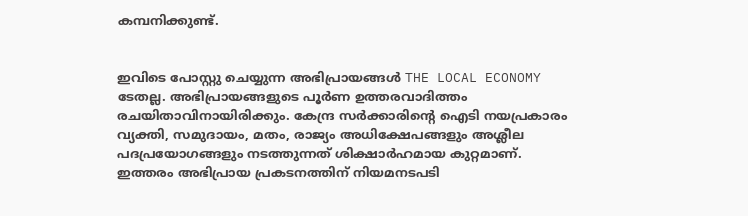കമ്പനിക്കുണ്ട്.


ഇവിടെ പോസ്റ്റു ചെയ്യുന്ന അഭിപ്രായങ്ങൾ THE LOCAL ECONOMY ടേതല്ല. അഭിപ്രായങ്ങളുടെ പൂർണ ഉത്തരവാദിത്തം രചയിതാവിനായിരിക്കും. കേന്ദ്ര സർക്കാരിന്റെ ഐടി നയപ്രകാരം വ്യക്തി, സമുദായം, മതം, രാജ്യം അധിക്ഷേപങ്ങളും അശ്ലീല പദപ്രയോഗങ്ങളും നടത്തുന്നത് ശിക്ഷാർഹമായ കുറ്റമാണ്. ഇത്തരം അഭിപ്രായ പ്രകടനത്തിന് നിയമനടപടി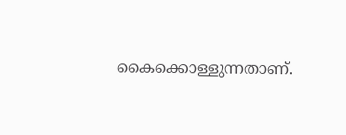കൈക്കൊള്ളുന്നതാണ്.